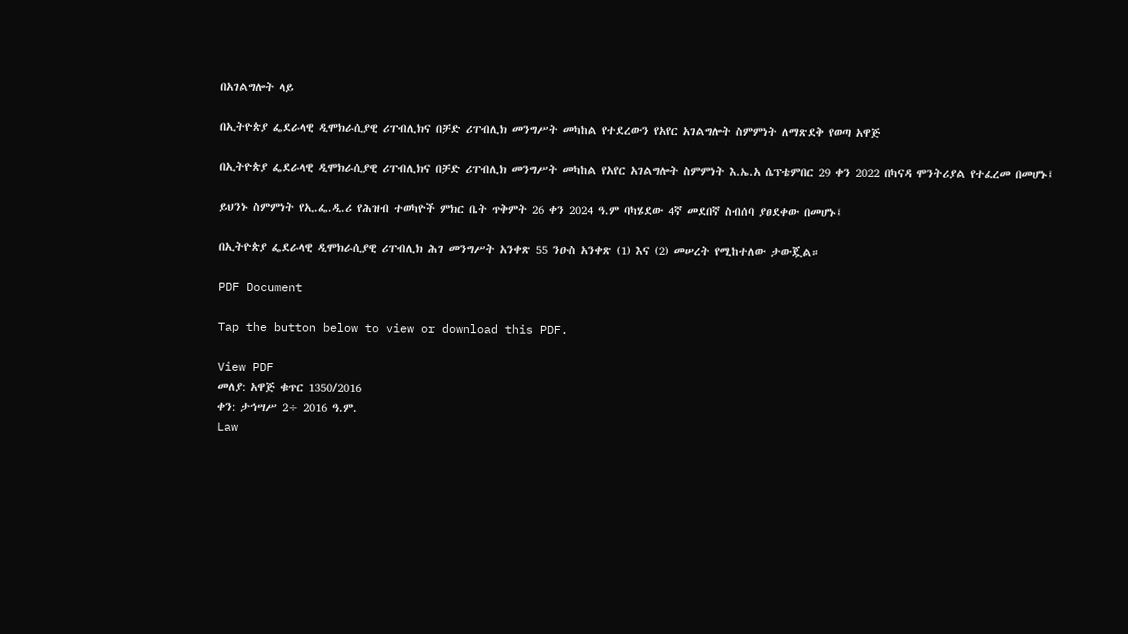በአገልግሎት ላይ

በኢትዮጵያ ፌደራላዊ ዲሞክራሲያዊ ሪፐብሊክና በቻድ ሪፐብሊክ መንግሥት መካከል የተደረውን የአየር አገልግሎት ስምምነት ለማጽደቅ የወጣ አዋጅ

በኢትዮጵያ ፌደራላዊ ዲሞክራሲያዊ ሪፐብሊክና በቻድ ሪፐብሊክ መንግሥት መካከል የአየር አገልግሎት ስምምነት እ.ኤ.አ ሴፕቴምበር 29 ቀን 2022 በካናዳ ሞንትሪያል የተፈረመ በመሆኑ፤

ይህንኑ ስምምነት የኢ.ፌ.ዲ.ሪ የሕዝብ ተወካዮች ምክር ቤት ጥቅምት 26 ቀን 2024 ዓ.ም ባካሄደው 4ኛ መደበኛ ስብሰባ ያፀደቀው በመሆኑ፤

በኢትዮጵያ ፌደራላዊ ዲሞክራሲያዊ ሪፐብሊክ ሕገ መንግሥት አንቀጽ 55 ንዑስ አንቀጽ (1) እና (2) መሠረት የሚከተለው ታውጇል።

PDF Document

Tap the button below to view or download this PDF.

View PDF
መለያ: አዋጅ ቁጥር 1350/2016
ቀን: ታኅሣሥ 2÷ 2016 ዓ.ም.
Law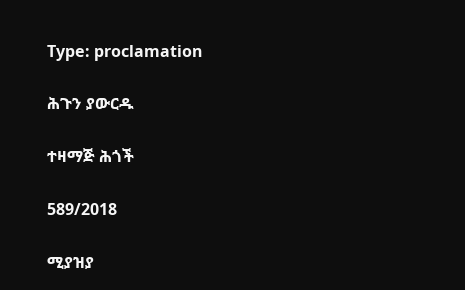Type: proclamation

ሕጉን ያውርዱ

ተዛማጅ ሕጎች

589/2018

ሚያዝያ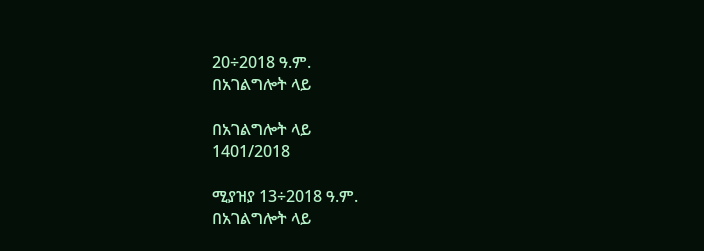20÷2018 ዓ.ም.
በአገልግሎት ላይ

በአገልግሎት ላይ
1401/2018

ሚያዝያ 13÷2018 ዓ.ም.
በአገልግሎት ላይ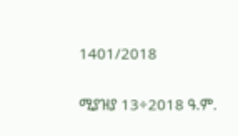1401/2018

ሚያዝያ 13÷2018 ዓ.ም.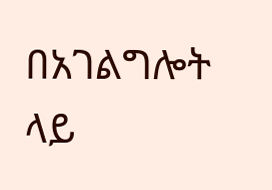በአገልግሎት ላይ